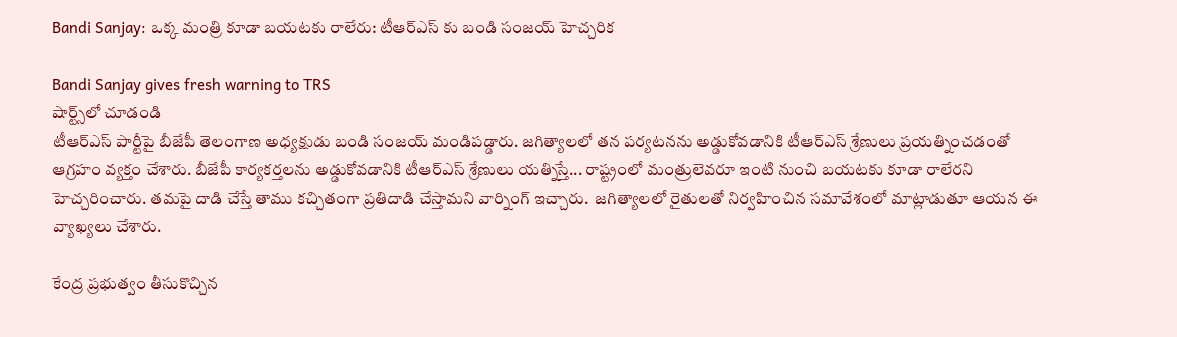Bandi Sanjay: ఒక్క మంత్రి కూడా బయటకు రాలేరు: టీఆర్ఎస్ కు బండి సంజయ్ హెచ్చరిక

Bandi Sanjay gives fresh warning to TRS
షార్ట్స్‌లో చూడండి
టీఆర్ఎస్ పార్టీపై బీజేపీ తెలంగాణ అధ్యక్షుడు బండి సంజయ్ మండిపడ్డారు. జగిత్యాలలో తన పర్యటనను అడ్డుకోవడానికి టీఆర్ఎస్ శ్రేణులు ప్రయత్నించడంతో ఆగ్రహం వ్యక్తం చేశారు. బీజేపీ కార్యకర్తలను అడ్డుకోవడానికి టీఆర్ఎస్ శ్రేణులు యత్నిస్తే... రాష్ట్రంలో మంత్రులెవరూ ఇంటి నుంచి బయటకు కూడా రాలేరని హెచ్చరించారు. తమపై దాడి చేస్తే తాము కచ్చితంగా ప్రతిదాడి చేస్తామని వార్నింగ్ ఇచ్చారు.  జగిత్యాలలో రైతులతో నిర్వహించిన సమావేశంలో మాట్లాడుతూ ఆయన ఈ వ్యాఖ్యలు చేశారు.

కేంద్ర ప్రభుత్వం తీసుకొచ్చిన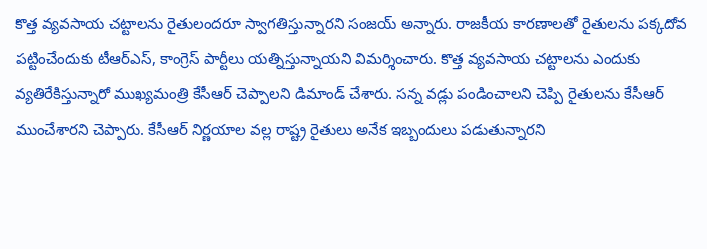కొత్త వ్యవసాయ చట్టాలను రైతులందరూ స్వాగతిస్తున్నారని సంజయ్ అన్నారు. రాజకీయ కారణాలతో రైతులను పక్కదోవ పట్టించేందుకు టీఆర్ఎస్, కాంగ్రెస్ పార్టీలు యత్నిస్తున్నాయని విమర్శించారు. కొత్త వ్యవసాయ చట్టాలను ఎందుకు వ్యతిరేకిస్తున్నారో ముఖ్యమంత్రి కేసీఆర్ చెప్పాలని డిమాండ్ చేశారు. సన్న వడ్లు పండించాలని చెప్పి రైతులను కేసీఆర్ ముంచేశారని చెప్పారు. కేసీఆర్ నిర్ణయాల వల్ల రాష్ట్ర రైతులు అనేక ఇబ్బందులు పడుతున్నారని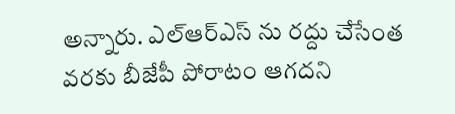అన్నారు. ఎల్ఆర్ఎస్ ను రద్దు చేసేంత వరకు బీజేపీ పోరాటం ఆగదని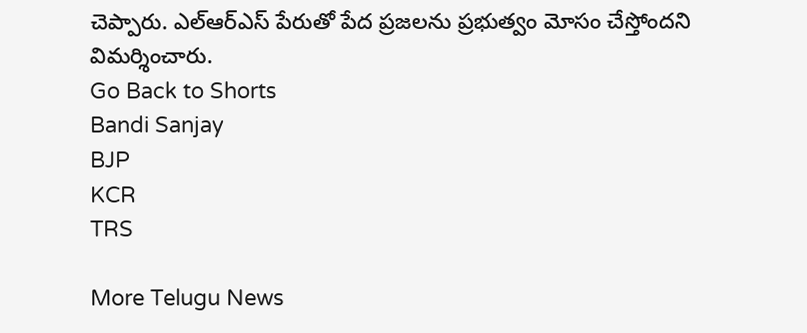చెప్పారు. ఎల్ఆర్ఎస్ పేరుతో పేద ప్రజలను ప్రభుత్వం మోసం చేస్తోందని విమర్శించారు.
Go Back to Shorts
Bandi Sanjay
BJP
KCR
TRS

More Telugu News